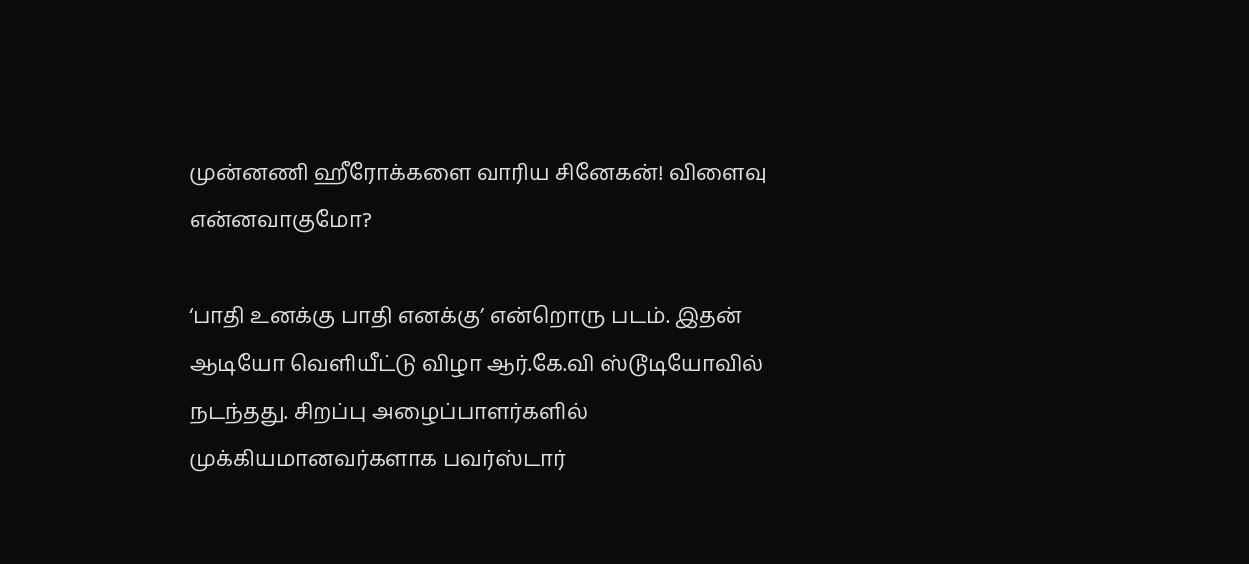முன்னணி ஹீரோக்களை வாரிய சினேகன்! விளைவு என்னவாகுமோ?

‘பாதி உனக்கு பாதி எனக்கு’ என்றொரு படம். இதன் ஆடியோ வெளியீட்டு விழா ஆர்.கே.வி ஸ்டூடியோவில் நடந்தது. சிறப்பு அழைப்பாளர்களில் முக்கியமானவர்களாக பவர்ஸ்டார்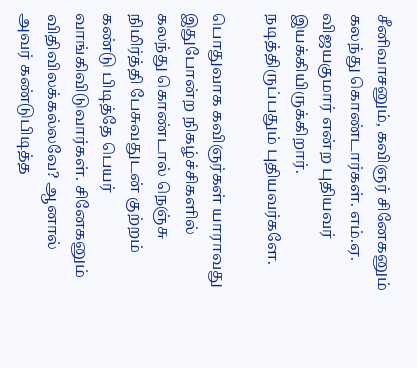சீனிவாசனும், கவிஞர் சினேகனும் கலந்து கொண்டார்கள். எம்.ஏ. விஜயகுமார் என்ற புதியவர் இயக்கியிருக்கிறார். நடித்திருப்பதும் புதியவர்களே.

பொதுவாக கவிஞர்கள் யாராவது இதுபோன்ற நிகழ்ச்சிகளில் கலந்து கொண்டால் நெஞ்சு நிமிர்த்தி பேசுவதுடன் குற்றம் கண்டு பிடித்தே பெயர் வாங்கிவிடுவார்கள். சினேகனும் விதிவிலக்கல்லவே? ஆனால் அவர் கண்டுபிடித்த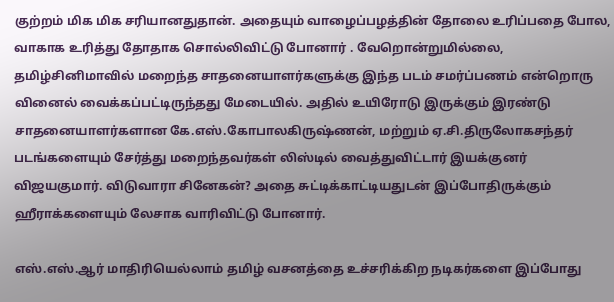குற்றம் மிக மிக சரியானதுதான். அதையும் வாழைப்பழத்தின் தோலை உரிப்பதை போல, வாகாக உரித்து தோதாக சொல்லிவிட்டு போனார் . வேறொன்றுமில்லை, தமிழ்சினிமாவில் மறைந்த சாதனையாளர்களுக்கு இந்த படம் சமர்ப்பணம் என்றொரு வினைல் வைக்கப்பட்டிருந்தது மேடையில். அதில் உயிரோடு இருக்கும் இரண்டு சாதனையாளர்களான கே.எஸ்.கோபாலகிருஷ்ணன், மற்றும் ஏ.சி.திருலோகசந்தர் படங்களையும் சேர்த்து மறைந்தவர்கள் லிஸ்டில் வைத்துவிட்டார் இயக்குனர் விஜயகுமார். விடுவாரா சினேகன்? அதை சுட்டிக்காட்டியதுடன் இப்போதிருக்கும் ஹீராக்களையும் லேசாக வாரிவிட்டு போனார்.

எஸ்.எஸ்.ஆர் மாதிரியெல்லாம் தமிழ் வசனத்தை உச்சரிக்கிற நடிகர்களை இப்போது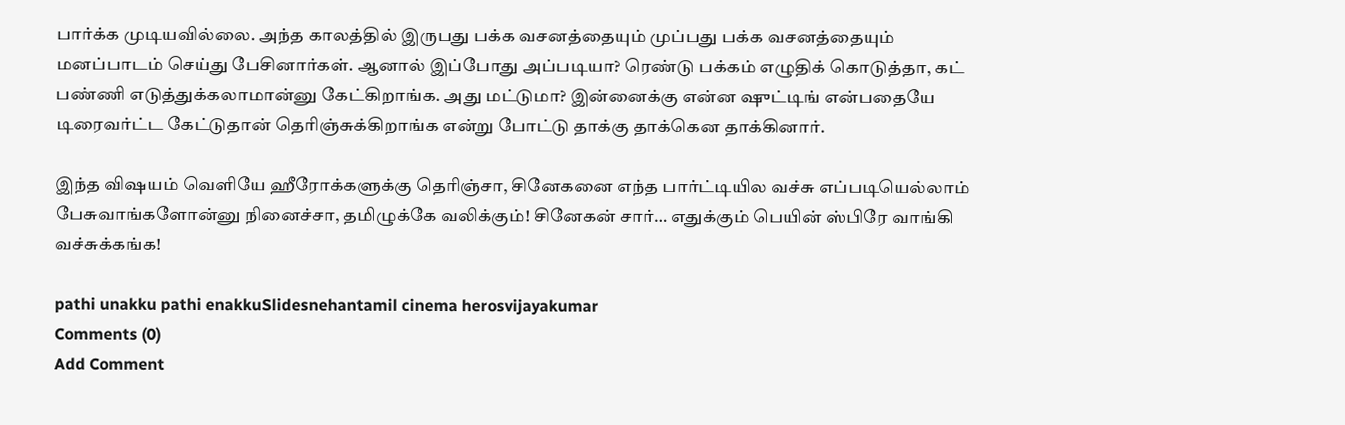பார்க்க முடியவில்லை. அந்த காலத்தில் இருபது பக்க வசனத்தையும் முப்பது பக்க வசனத்தையும் மனப்பாடம் செய்து பேசினார்கள். ஆனால் இப்போது அப்படியா? ரெண்டு பக்கம் எழுதிக் கொடுத்தா, கட் பண்ணி எடுத்துக்கலாமான்னு கேட்கிறாங்க. அது மட்டுமா? இன்னைக்கு என்ன ஷுட்டிங் என்பதையே டிரைவர்ட்ட கேட்டுதான் தெரிஞ்சுக்கிறாங்க என்று போட்டு தாக்கு தாக்கென தாக்கினார்.

இந்த விஷயம் வெளியே ஹீரோக்களுக்கு தெரிஞ்சா, சினேகனை எந்த பார்ட்டியில வச்சு எப்படியெல்லாம் பேசுவாங்களோன்னு நினைச்சா, தமிழுக்கே வலிக்கும்! சினேகன் சார்… எதுக்கும் பெயின் ஸ்பிரே வாங்கி வச்சுக்கங்க!

pathi unakku pathi enakkuSlidesnehantamil cinema herosvijayakumar
Comments (0)
Add Comment